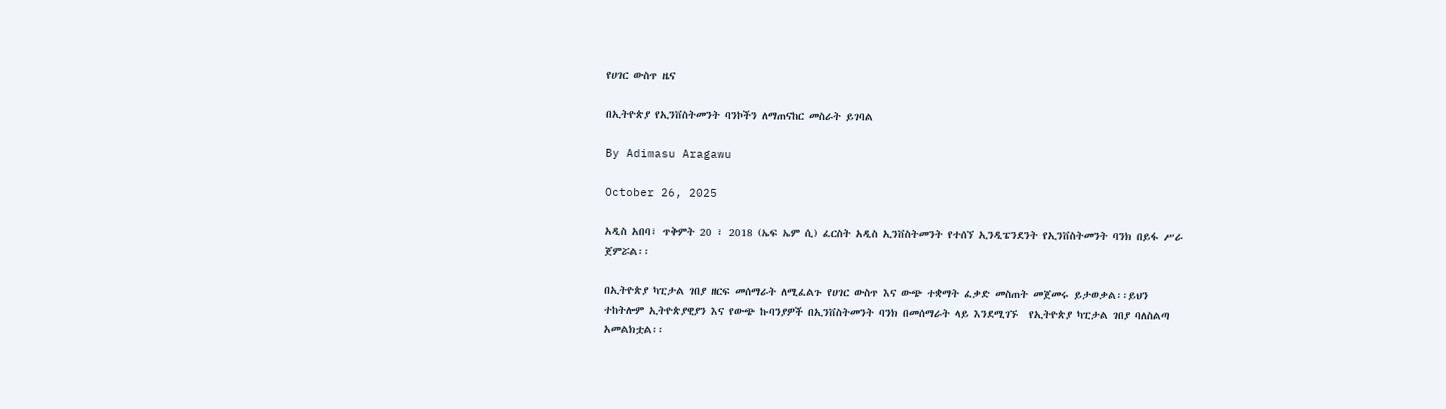የሀገር ውስጥ ዜና

በኢትዮጵያ የኢንቨስትመንት ባንኮችን ለማጠናከር መስራት ይገባል

By Adimasu Aragawu

October 26, 2025

አዲስ አበባ፣ ጥቅምት 20 ፣ 2018 (ኤፍ ኤም ሲ) ፈርስት አዲስ ኢንቨስትመንት የተሰኘ ኢንዲፔንደንት የኢንቨስትመንት ባንክ በይፋ ሥራ ጀምሯል፡፡

በኢትዮጵያ ካፒታል ገበያ ዘርፍ መሰማራት ለሚፈልጉ የሀገር ውስጥ እና ውጭ ተቋማት ፈቃድ መስጠት መጀመሩ ይታወቃል፡፡ይህን ተከትሎም ኢትዮጵያዊያን እና የውጭ ኩባንያዎች በኢንቨስትመንት ባንክ በመሰማራት ላይ እንደሚገኙ  የኢትዮጵያ ካፒታል ገበያ ባለስልጣ አመልክቷል፡፡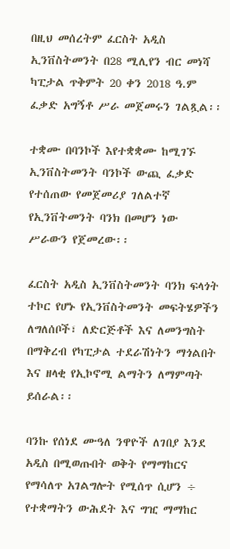በዚህ መሰረትም ፈርስት አዲስ ኢንቨስትመንት በ28 ሚሊየን ብር መነሻ ካፒታል ጥቅምት 20 ቀን 2018 ዓ.ም ፈቃድ አግኝቶ ሥራ መጀመሩን ገልጿል፡፡

ተቋሙ በባንኮች እየተቋቋሙ ከሚገኙ ኢንቨስትመንት ባንኮች ውጪ ፈቃድ የተሰጠው የመጀመሪያ ገለልተኛ የኢንቨትመንት ባንክ በመሆን ነው ሥራውን የጀመረው፡፡

ፈርስት አዲስ ኢንቨስትመንት ባንክ ፍላጎት ተኮር የሆኑ የኢንቨስትመንት መፍትሄዎችን ለግለሰቦች፣ ለድርጅቶች እና ለመንግስት በማቅረብ የካፒታል ተደራሽነትን ማጎልበት እና ዘላቂ የኢኮኖሚ ልማትን ለማምጣት ይሰራል፡፡

ባንኩ የሰነደ ሙዓለ ንዋዮች ለገበያ እንደ አዲስ በሚወጡበት ወቅት የማማከርና የማሳለጥ አገልግሎት የሚሰጥ ሲሆን ÷ የተቋማትን ውሕደት እና ግዢ ማማከር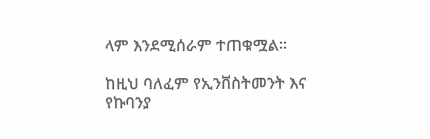ላም እንደሚሰራም ተጠቁሟል፡፡

ከዚህ ባለፈም የኢንቨስትመንት እና የኩባንያ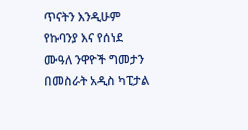ጥናትን እንዲሁም የኩባንያ እና የሰነደ ሙዓለ ንዋዮች ግመታን በመስራት አዲስ ካፒታል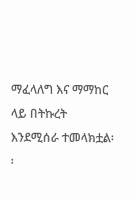ማፈላለግ እና ማማከር ላይ በትኩረት እንደሚሰራ ተመላክቷል፡፡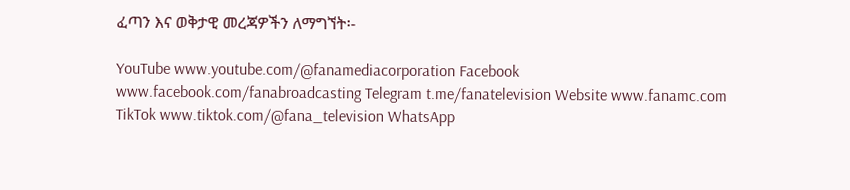ፈጣን እና ወቅታዊ መረጃዎችን ለማግኘት፡-

YouTube www.youtube.com/@fanamediacorporation Facebook www.facebook.com/fanabroadcasting Telegram t.me/fanatelevision Website www.fanamc.com TikTok www.tiktok.com/@fana_television WhatsApp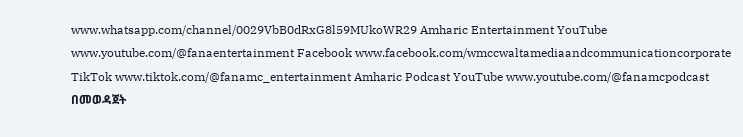www.whatsapp.com/channel/0029VbB0dRxG8l59MUkoWR29 Amharic Entertainment YouTube www.youtube.com/@fanaentertainment Facebook www.facebook.com/wmccwaltamediaandcommunicationcorporate TikTok www.tiktok.com/@fanamc_entertainment Amharic Podcast YouTube www.youtube.com/@fanamcpodcast በመወዳጀት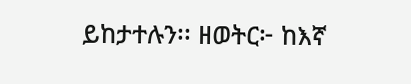ይከታተሉን፡፡ ዘወትር፦ ከእኛ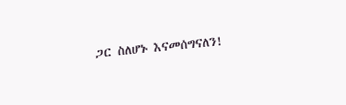ጋር ስለሆኑ እናመሰግናለን!